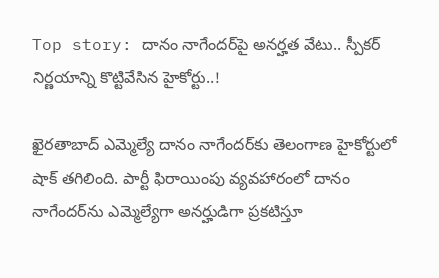Top story: దానం నాగేందర్‌పై అనర్హత వేటు.. స్పీకర్ నిర్ణయాన్ని కొట్టివేసిన హైకోర్టు..!

ఖైరతాబాద్ ఎమ్మెల్యే దానం నాగేందర్‌కు తెలంగాణ హైకోర్టులో షాక్ తగిలింది. పార్టీ ఫిరాయింపు వ్యవహారంలో దానం నాగేందర్‌ను ఎమ్మెల్యేగా అనర్హుడిగా ప్రకటిస్తూ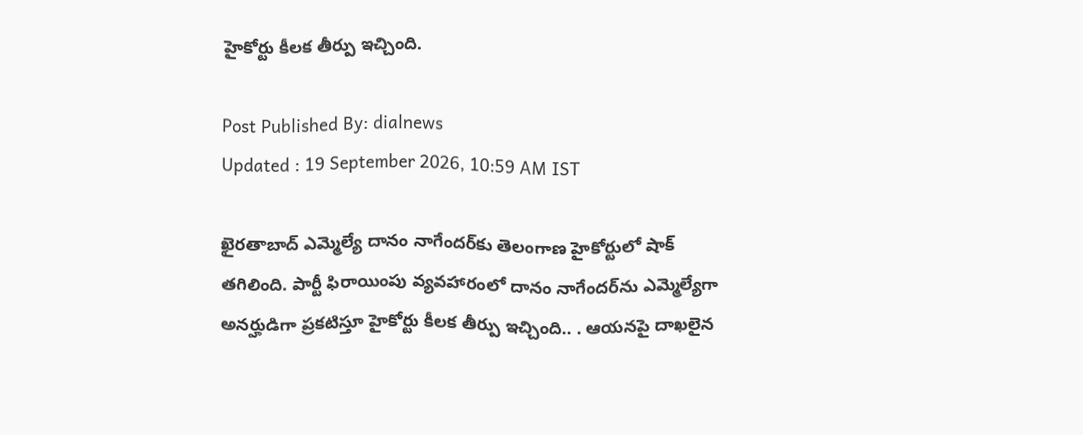హైకోర్టు కీలక తీర్పు ఇచ్చింది.

Post Published By: dialnews
Updated : 19 September 2026, 10:59 AM IST

ఖైరతాబాద్ ఎమ్మెల్యే దానం నాగేందర్‌కు తెలంగాణ హైకోర్టులో షాక్ తగిలింది. పార్టీ ఫిరాయింపు వ్యవహారంలో దానం నాగేందర్‌ను ఎమ్మెల్యేగా అనర్హుడిగా ప్రకటిస్తూ హైకోర్టు కీలక తీర్పు ఇచ్చింది.. . ఆయనపై దాఖలైన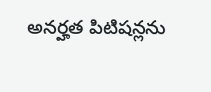అనర్హత పిటిషన్లను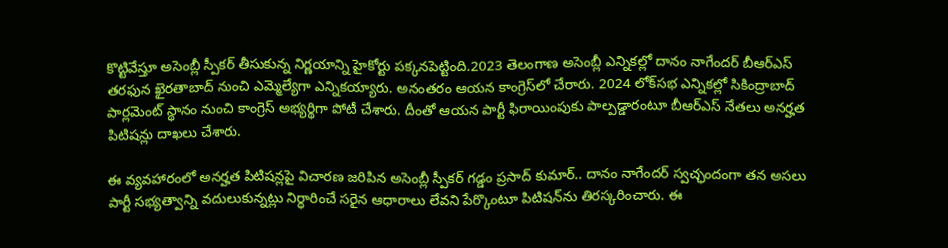కొట్టివేస్తూ అసెంబ్లీ స్పీకర్ తీసుకున్న నిర్ణయాన్ని హైకోర్టు పక్కనపెట్టింది.2023 తెలంగాణ అసెంబ్లీ ఎన్నికల్లో దానం నాగేందర్ బీఆర్ఎస్ తరఫున ఖైరతాబాద్ నుంచి ఎమ్మెల్యేగా ఎన్నికయ్యారు. అనంతరం ఆయన కాంగ్రెస్‌లో చేరారు. 2024 లోక్‌సభ ఎన్నికల్లో సికింద్రాబాద్ పార్లమెంట్ స్థానం నుంచి కాంగ్రెస్ అభ్యర్థిగా పోటీ చేశారు. దీంతో ఆయన పార్టీ ఫిరాయింపుకు పాల్పడ్డారంటూ బీఆర్ఎస్ నేతలు అనర్హత పిటిషన్లు దాఖలు చేశారు.

ఈ వ్యవహారంలో అనర్హత పిటిషన్లపై విచారణ జరిపిన అసెంబ్లీ స్పీకర్ గడ్డం ప్రసాద్ కుమార్.. దానం నాగేందర్ స్వచ్ఛందంగా తన అసలు పార్టీ సభ్యత్వాన్ని వదులుకున్నట్లు నిర్ధారించే సరైన ఆధారాలు లేవని పేర్కొంటూ పిటిషన్‌ను తిరస్కరించారు. ఈ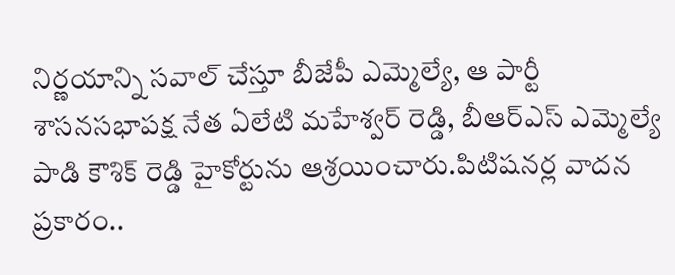నిర్ణయాన్ని సవాల్ చేస్తూ బీజేపీ ఎమ్మెల్యే, ఆ పార్టీ శాసనసభాపక్ష నేత ఏలేటి మహేశ్వర్ రెడ్డి, బీఆర్ఎస్ ఎమ్మెల్యే పాడి కౌశిక్ రెడ్డి హైకోర్టును ఆశ్రయించారు.పిటిషనర్ల వాదన ప్రకారం..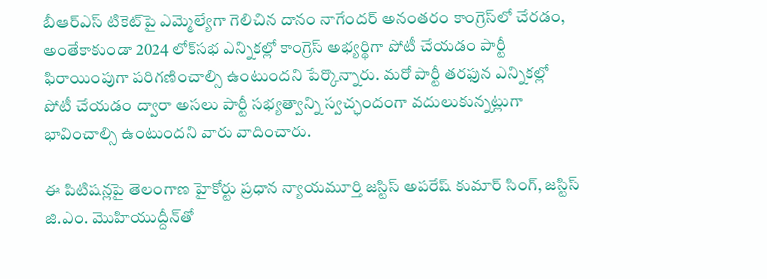బీఆర్ఎస్ టికెట్‌పై ఎమ్మెల్యేగా గెలిచిన దానం నాగేందర్ అనంతరం కాంగ్రెస్‌లో చేరడం, అంతేకాకుండా 2024 లోక్‌సభ ఎన్నికల్లో కాంగ్రెస్ అభ్యర్థిగా పోటీ చేయడం పార్టీ ఫిరాయింపుగా పరిగణించాల్సి ఉంటుందని పేర్కొన్నారు. మరో పార్టీ తరఫున ఎన్నికల్లో పోటీ చేయడం ద్వారా అసలు పార్టీ సభ్యత్వాన్ని స్వచ్ఛందంగా వదులుకున్నట్లుగా భావించాల్సి ఉంటుందని వారు వాదించారు.

ఈ పిటిషన్లపై తెలంగాణ హైకోర్టు ప్రధాన న్యాయమూర్తి జస్టిస్ అపరేష్ కుమార్ సింగ్, జస్టిస్ జి.ఎం. మొహియుద్దీన్‌తో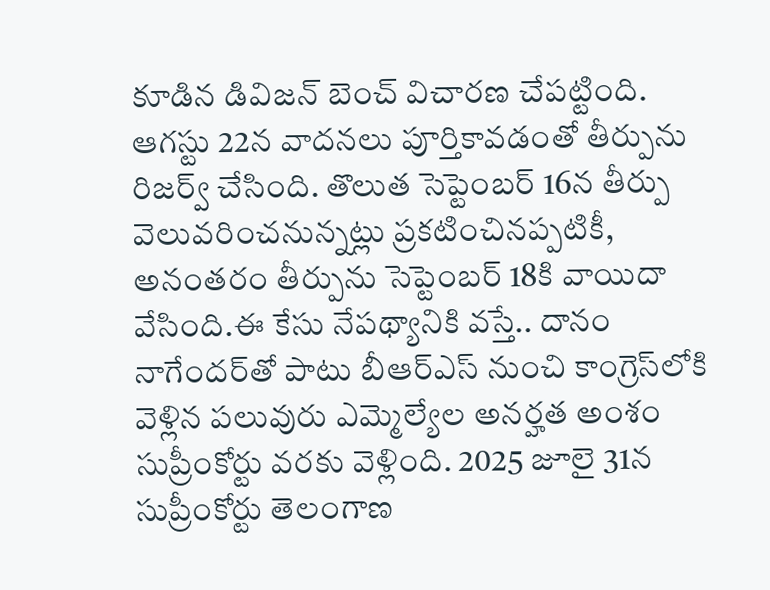కూడిన డివిజన్ బెంచ్ విచారణ చేపట్టింది. ఆగస్టు 22న వాదనలు పూర్తికావడంతో తీర్పును రిజర్వ్ చేసింది. తొలుత సెప్టెంబర్ 16న తీర్పు వెలువరించనున్నట్లు ప్రకటించినప్పటికీ, అనంతరం తీర్పును సెప్టెంబర్ 18కి వాయిదా వేసింది.ఈ కేసు నేపథ్యానికి వస్తే.. దానం నాగేందర్‌తో పాటు బీఆర్ఎస్ నుంచి కాంగ్రెస్‌లోకి వెళ్లిన పలువురు ఎమ్మెల్యేల అనర్హత అంశం సుప్రీంకోర్టు వరకు వెళ్లింది. 2025 జూలై 31న సుప్రీంకోర్టు తెలంగాణ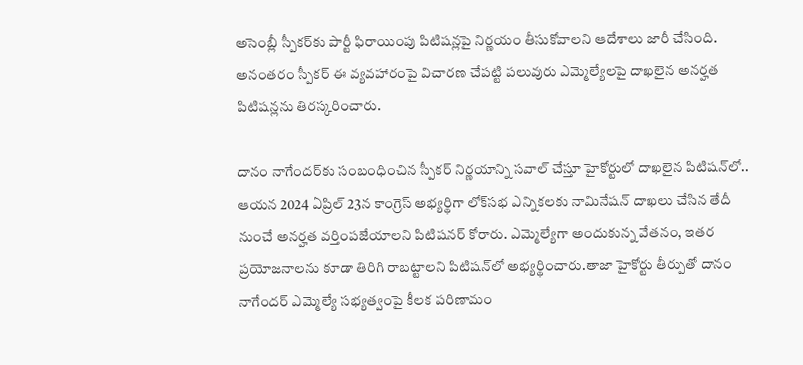అసెంబ్లీ స్పీకర్‌కు పార్టీ ఫిరాయింపు పిటిషన్లపై నిర్ణయం తీసుకోవాలని ఆదేశాలు జారీ చేసింది. అనంతరం స్పీకర్ ఈ వ్యవహారంపై విచారణ చేపట్టి పలువురు ఎమ్మెల్యేలపై దాఖలైన అనర్హత పిటిషన్లను తిరస్కరించారు.

దానం నాగేందర్‌కు సంబంధించిన స్పీకర్ నిర్ణయాన్ని సవాల్ చేస్తూ హైకోర్టులో దాఖలైన పిటిషన్‌లో.. ఆయన 2024 ఏప్రిల్ 23న కాంగ్రెస్ అభ్యర్థిగా లోక్‌సభ ఎన్నికలకు నామినేషన్ దాఖలు చేసిన తేదీ నుంచే అనర్హత వర్తింపజేయాలని పిటిషనర్ కోరారు. ఎమ్మెల్యేగా అందుకున్న వేతనం, ఇతర ప్రయోజనాలను కూడా తిరిగి రాబట్టాలని పిటిషన్‌లో అభ్యర్థించారు.తాజా హైకోర్టు తీర్పుతో దానం నాగేందర్ ఎమ్మెల్యే సభ్యత్వంపై కీలక పరిణామం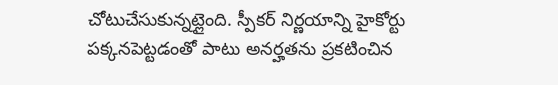చోటుచేసుకున్నట్లైంది. స్పీకర్ నిర్ణయాన్ని హైకోర్టు పక్కనపెట్టడంతో పాటు అనర్హతను ప్రకటించిన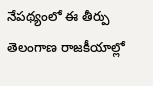నేపథ్యంలో ఈ తీర్పు తెలంగాణ రాజకీయాల్లో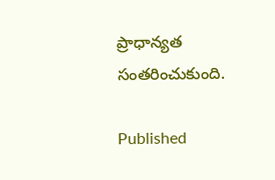ప్రాధాన్యత సంతరించుకుంది.

Published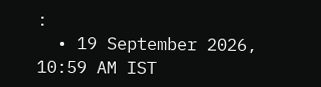:
  • 19 September 2026, 10:59 AM IST